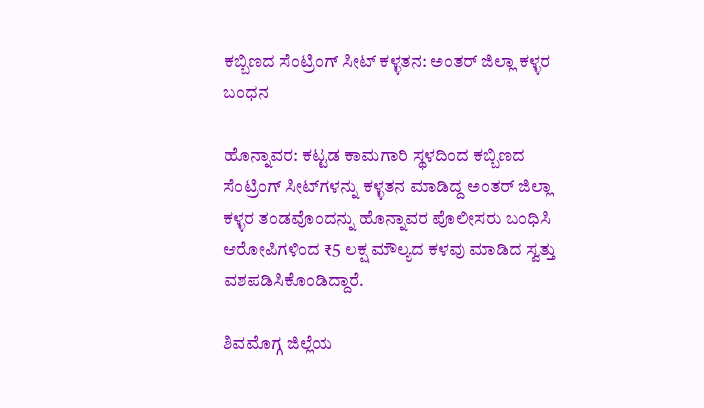ಕಬ್ಬಿಣದ ಸೆಂಟ್ರಿಂಗ್ ಸೀಟ್ ಕಳ್ಳತನ: ಅಂತರ್ ಜಿಲ್ಲಾ ಕಳ್ಳರ ಬಂಧನ

ಹೊನ್ನಾವರ: ಕಟ್ಟಡ ಕಾಮಗಾರಿ ಸ್ಥಳದಿಂದ ಕಬ್ಬಿಣದ ಸೆಂಟ್ರಿಂಗ್ ಸೀಟ್‌ಗಳನ್ನು ಕಳ್ಳತನ ಮಾಡಿದ್ದ ಅಂತರ್ ಜಿಲ್ಲಾ ಕಳ್ಳರ ತಂಡವೊಂದನ್ನು ಹೊನ್ನಾವರ ಪೊಲೀಸರು ಬಂಧಿಸಿ ಆರೋಪಿಗಳಿಂದ ₹5 ಲಕ್ಷ ಮೌಲ್ಯದ ಕಳವು ಮಾಡಿದ ಸ್ವತ್ತು ವಶಪಡಿಸಿಕೊಂಡಿದ್ದಾರೆ.

ಶಿವಮೊಗ್ಗ ಜಿಲ್ಲೆಯ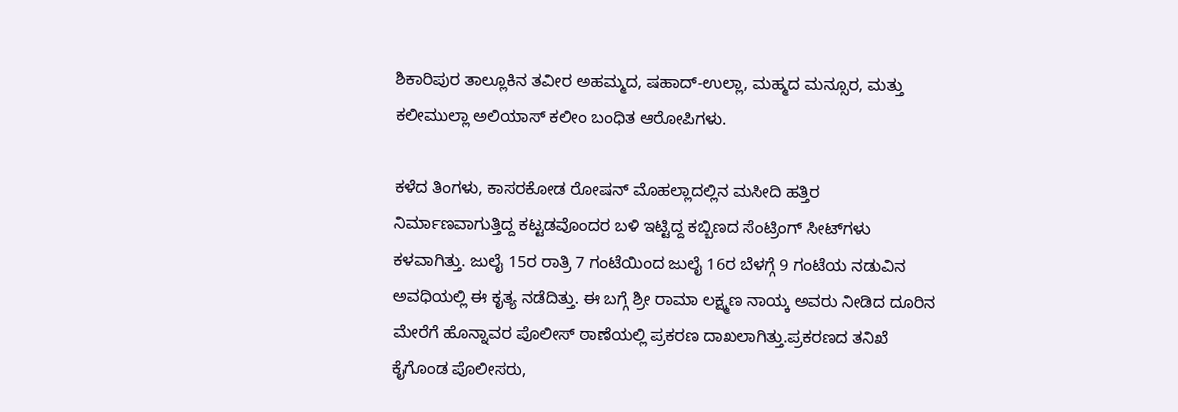ಶಿಕಾರಿಪುರ ತಾಲ್ಲೂಕಿನ ತವೀರ ಅಹಮ್ಮದ, ಷಹಾದ್-ಉಲ್ಲಾ, ಮಹ್ಮದ ಮನ್ಸೂರ, ಮತ್ತು ಕಲೀಮುಲ್ಲಾ ಅಲಿಯಾಸ್ ಕಲೀಂ ಬಂಧಿತ ಆರೋಪಿಗಳು.

ಕಳೆದ ತಿಂಗಳು, ಕಾಸರಕೋಡ ರೋಷನ್ ಮೊಹಲ್ಲಾದಲ್ಲಿನ ಮಸೀದಿ ಹತ್ತಿರ ನಿರ್ಮಾಣವಾಗುತ್ತಿದ್ದ ಕಟ್ಟಡವೊಂದರ ಬಳಿ ಇಟ್ಟಿದ್ದ ಕಬ್ಬಿಣದ ಸೆಂಟ್ರಿಂಗ್ ಸೀಟ್‌ಗಳು ಕಳವಾಗಿತ್ತು. ಜುಲೈ 15ರ ರಾತ್ರಿ 7 ಗಂಟೆಯಿಂದ ಜುಲೈ 16ರ ಬೆಳಗ್ಗೆ 9 ಗಂಟೆಯ ನಡುವಿನ ಅವಧಿಯಲ್ಲಿ ಈ ಕೃತ್ಯ ನಡೆದಿತ್ತು. ಈ ಬಗ್ಗೆ ಶ್ರೀ ರಾಮಾ ಲಕ್ಷ್ಮಣ ನಾಯ್ಕ ಅವರು ನೀಡಿದ ದೂರಿನ ಮೇರೆಗೆ ಹೊನ್ನಾವರ ಪೊಲೀಸ್ ಠಾಣೆಯಲ್ಲಿ ಪ್ರಕರಣ ದಾಖಲಾಗಿತ್ತು.ಪ್ರಕರಣದ ತನಿಖೆ ಕೈಗೊಂಡ ಪೊಲೀಸರು,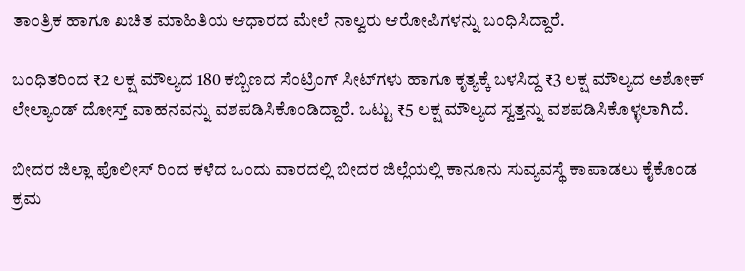ತಾಂತ್ರಿಕ ಹಾಗೂ ಖಚಿತ ಮಾಹಿತಿಯ ಆಧಾರದ ಮೇಲೆ ನಾಲ್ವರು ಆರೋಪಿಗಳನ್ನು ಬಂಧಿಸಿದ್ದಾರೆ.

ಬಂಧಿತರಿಂದ ₹2 ಲಕ್ಷ ಮೌಲ್ಯದ 180 ಕಬ್ಬಿಣದ ಸೆಂಟ್ರಿಂಗ್ ಸೀಟ್‌ಗಳು ಹಾಗೂ ಕೃತ್ಯಕ್ಕೆ ಬಳಸಿದ್ದ ₹3 ಲಕ್ಷ ಮೌಲ್ಯದ ಅಶೋಕ್ ಲೇಲ್ಯಾಂಡ್ ದೋಸ್ತ್ ವಾಹನವನ್ನು ವಶಪಡಿಸಿಕೊಂಡಿದ್ದಾರೆ. ಒಟ್ಟು ₹5 ಲಕ್ಷ ಮೌಲ್ಯದ ಸ್ವತ್ತನ್ನು ವಶಪಡಿಸಿಕೊಳ್ಳಲಾಗಿದೆ.

ಬೀದರ ಜಿಲ್ಲಾ ಪೊಲೀಸ್ ರಿಂದ ಕಳೆದ ಒಂದು ವಾರದಲ್ಲಿ ಬೀದರ ಜಿಲ್ಲೆಯಲ್ಲಿ ಕಾನೂನು ಸುವ್ಯವಸ್ಥೆ ಕಾಪಾಡಲು ಕೈಕೊಂಡ ಕ್ರಮ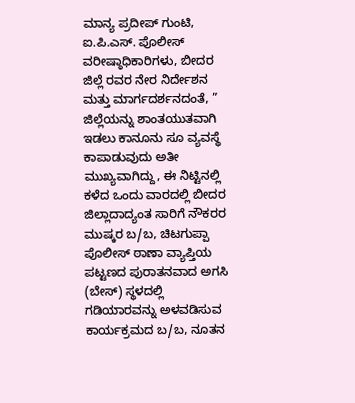ಮಾನ್ಯ ಪ್ರದೀಪ್ ಗುಂಟಿ, ಐ.ಪಿ.ಎಸ್. ಪೊಲೀಸ್ ವರೀಷ್ಠಾಧಿಕಾರಿಗಳು, ಬೀದರ ಜಿಲ್ಲೆ ರವರ ನೇರ ನಿರ್ದೇಶನ ಮತ್ತು ಮಾರ್ಗದರ್ಶನದಂತೆ, ” ಜಿಲ್ಲೆಯನ್ನು ಶಾಂತಯುತವಾಗಿ ಇಡಲು ಕಾನೂನು ಸೂ ವ್ಯವಸ್ಥೆ ಕಾಪಾಡುವುದು ಅತೀ ಮುಖ್ಯವಾಗಿದ್ದು, ಈ ನಿಟ್ಟಿನಲ್ಲಿ ಕಳೆದ ಒಂದು ವಾರದಲ್ಲಿ ಬೀದರ ಜಿಲ್ಲಾದಾದ್ಯಂತ ಸಾರಿಗೆ ನೌಕರರ ಮುಷ್ಕರ ಬ/ಬ, ಚಿಟಗುಪ್ಪಾ ಪೊಲೀಸ್ ಠಾಣಾ ವ್ಯಾಪ್ತಿಯ ಪಟ್ಟಣದ ಪುರಾತನವಾದ ಅಗಸಿ (ಬೇಸ್) ಸ್ಥಳದಲ್ಲಿ ಗಡಿಯಾರವನ್ನು ಅಳವಡಿಸುವ ಕಾರ್ಯಕ್ರಮದ ಬ/ಬ, ನೂತನ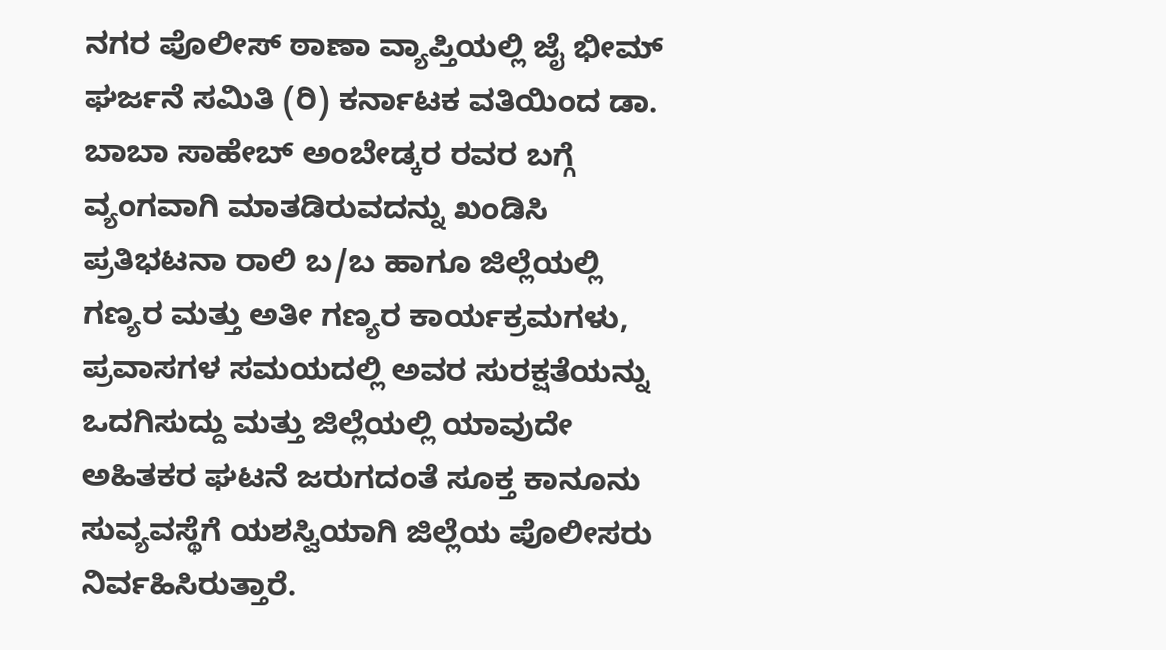ನಗರ ಪೊಲೀಸ್ ಠಾಣಾ ವ್ಯಾಪ್ತಿಯಲ್ಲಿ ಜೈ ಭೀಮ್ ಘರ್ಜನೆ ಸಮಿತಿ (ರಿ) ಕರ್ನಾಟಕ ವತಿಯಿಂದ ಡಾ. ಬಾಬಾ ಸಾಹೇಬ್ ಅಂಬೇಡ್ಕರ ರವರ ಬಗ್ಗೆ ವ್ಯಂಗವಾಗಿ ಮಾತಡಿರುವದನ್ನು ಖಂಡಿಸಿ ಪ್ರತಿಭಟನಾ ರಾಲಿ ಬ/ಬ ಹಾಗೂ ಜಿಲ್ಲೆಯಲ್ಲಿ ಗಣ್ಯರ ಮತ್ತು ಅತೀ ಗಣ್ಯರ ಕಾರ್ಯಕ್ರಮಗಳು, ಪ್ರವಾಸಗಳ ಸಮಯದಲ್ಲಿ ಅವರ ಸುರಕ್ಷತೆಯನ್ನು ಒದಗಿಸುದ್ದು ಮತ್ತು ಜಿಲ್ಲೆಯಲ್ಲಿ ಯಾವುದೇ ಅಹಿತಕರ ಘಟನೆ ಜರುಗದಂತೆ ಸೂಕ್ತ ಕಾನೂನು ಸುವ್ಯವಸ್ಥೆಗೆ ಯಶಸ್ವಿಯಾಗಿ ಜಿಲ್ಲೆಯ ಪೊಲೀಸರು ನಿರ್ವಹಿಸಿರುತ್ತಾರೆ.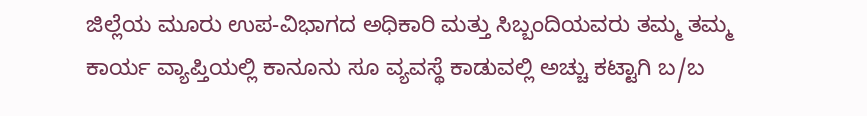ಜಿಲ್ಲೆಯ ಮೂರು ಉಪ-ವಿಭಾಗದ ಅಧಿಕಾರಿ ಮತ್ತು ಸಿಬ್ಬಂದಿಯವರು ತಮ್ಮ ತಮ್ಮ ಕಾರ್ಯ ವ್ಯಾಪ್ತಿಯಲ್ಲಿ ಕಾನೂನು ಸೂ ವ್ಯವಸ್ಥೆ ಕಾಡುವಲ್ಲಿ ಅಚ್ಚು ಕಟ್ಟಾಗಿ ಬ/ಬ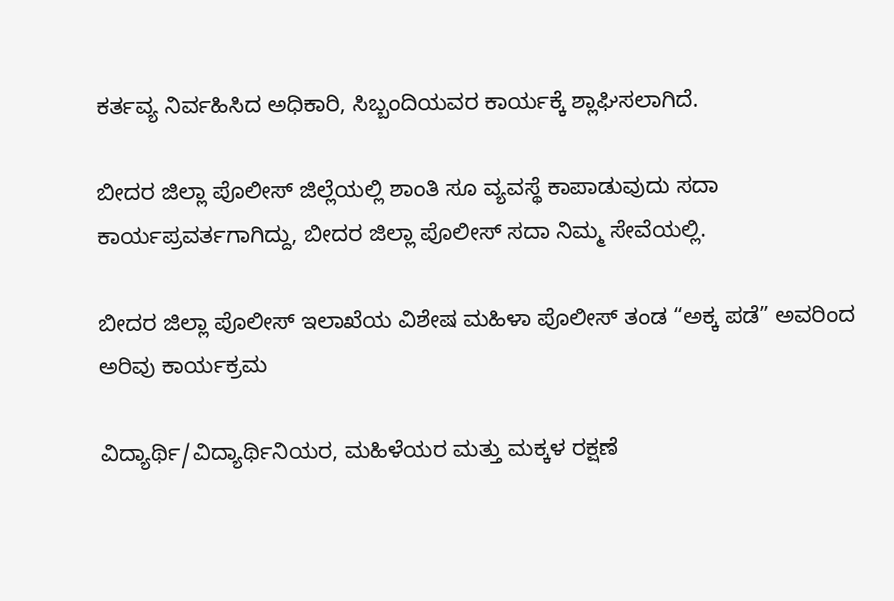ಕರ್ತವ್ಯ ನಿರ್ವಹಿಸಿದ ಅಧಿಕಾರಿ, ಸಿಬ್ಬಂದಿಯವರ ಕಾರ್ಯಕ್ಕೆ ಶ್ಲಾಘಿಸಲಾಗಿದೆ.

ಬೀದರ ಜಿಲ್ಲಾ ಪೊಲೀಸ್ ಜಿಲ್ಲೆಯಲ್ಲಿ ಶಾಂತಿ ಸೂ ವ್ಯವಸ್ಥೆ ಕಾಪಾಡುವುದು ಸದಾ ಕಾರ್ಯಪ್ರವರ್ತಗಾಗಿದ್ದು, ಬೀದರ ಜಿಲ್ಲಾ ಪೊಲೀಸ್ ಸದಾ ನಿಮ್ಮ ಸೇವೆಯಲ್ಲಿ.

ಬೀದರ ಜಿಲ್ಲಾ ಪೊಲೀಸ್ ಇಲಾಖೆಯ ವಿಶೇಷ ಮಹಿಳಾ ಪೊಲೀಸ್ ತಂಡ “ಅಕ್ಕ ಪಡೆ” ಅವರಿಂದ ಅರಿವು ಕಾರ್ಯಕ್ರಮ

ವಿದ್ಯಾರ್ಥಿ/ವಿದ್ಯಾರ್ಥಿನಿಯರ, ಮಹಿಳೆಯರ ಮತ್ತು ಮಕ್ಕಳ ರಕ್ಷಣೆ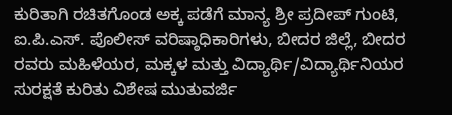ಕುರಿತಾಗಿ ರಚಿತಗೊಂಡ ಅಕ್ಕ ಪಡೆಗೆ ಮಾನ್ಯ ಶ್ರೀ ಪ್ರದೀಪ್ ಗುಂಟಿ, ಐ.ಪಿ.ಎಸ್. ಪೊಲೀಸ್ ವರಿಷ್ಠಾಧಿಕಾರಿಗಳು, ಬೀದರ ಜಿಲ್ಲೆ, ಬೀದರ ರವರು ಮಹಿಳೆಯರ, ಮಕ್ಕಳ ಮತ್ತು ವಿದ್ಯಾರ್ಥಿ/ವಿದ್ಯಾರ್ಥಿನಿಯರ ಸುರಕ್ಷತೆ ಕುರಿತು ವಿಶೇಷ ಮುತುವರ್ಜಿ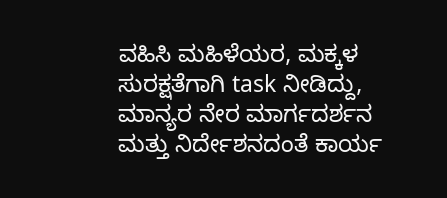ವಹಿಸಿ ಮಹಿಳೆಯರ, ಮಕ್ಕಳ ಸುರಕ್ಷತೆಗಾಗಿ task ನೀಡಿದ್ದು, ಮಾನ್ಯರ ನೇರ ಮಾರ್ಗದರ್ಶನ ಮತ್ತು ನಿರ್ದೇಶನದಂತೆ ಕಾರ್ಯ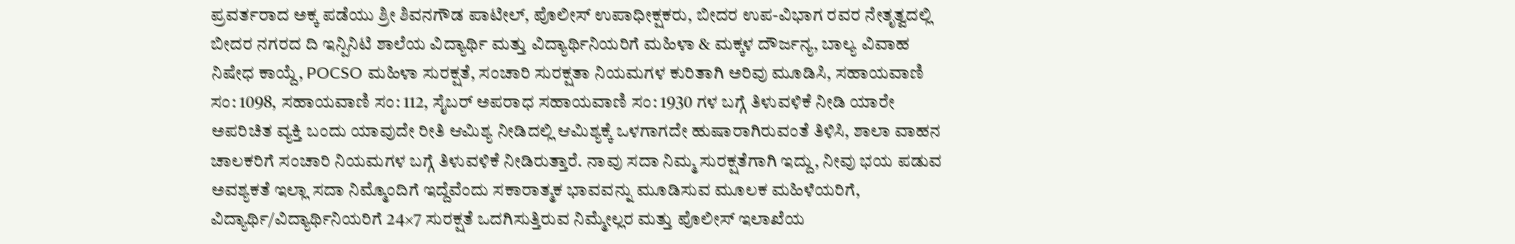ಪ್ರವರ್ತರಾದ ಅಕ್ಕ ಪಡೆಯು ಶ್ರೀ ಶಿವನಗೌಡ ಪಾಟೀಲ್, ಪೊಲೀಸ್ ಉಪಾಧೀಕ್ಷಕರು, ಬೀದರ ಉಪ-ವಿಭಾಗ ರವರ ನೇತೃತ್ವದಲ್ಲಿ ಬೀದರ ನಗರದ ದಿ ಇನ್ಪಿನಿಟಿ ಶಾಲೆಯ ವಿದ್ಯಾರ್ಥಿ ಮತ್ತು ವಿದ್ಯಾರ್ಥಿನಿಯರಿಗೆ ಮಹಿಳಾ & ಮಕ್ಕಳ ದೌರ್ಜನ್ಯ, ಬಾಲ್ಯ ವಿವಾಹ ನಿಷೇಧ ಕಾಯ್ದೆ, POCSO ಮಹಿಳಾ ಸುರಕ್ಷತೆ, ಸಂಚಾರಿ ಸುರಕ್ಷತಾ ನಿಯಮಗಳ ಕುರಿತಾಗಿ ಅರಿವು ಮೂಡಿಸಿ, ಸಹಾಯವಾಣಿ ಸಂ: 1098, ಸಹಾಯವಾಣಿ ಸಂ: 112, ಸೈಬರ್ ಅಪರಾಧ ಸಹಾಯವಾಣಿ ಸಂ: 1930 ಗಳ ಬಗ್ಗೆ ತಿಳುವಳಿಕೆ ನೀಡಿ ಯಾರೇ ಅಪರಿಚಿತ ವ್ಯಕ್ತಿ ಬಂದು ಯಾವುದೇ ರೀತಿ ಆಮಿಶ್ಯ ನೀಡಿದಲ್ಲಿ ಆಮಿಶ್ಯಕ್ಕೆ ಒಳಗಾಗದೇ ಹುಷಾರಾಗಿರುವಂತೆ ತಿಳಿಸಿ, ಶಾಲಾ ವಾಹನ ಚಾಲಕರಿಗೆ ಸಂಚಾರಿ ನಿಯಮಗಳ ಬಗ್ಗೆ ತಿಳುವಳಿಕೆ ನೀಡಿರುತ್ತಾರೆ. ನಾವು ಸದಾ ನಿಮ್ಮ ಸುರಕ್ಷತೆಗಾಗಿ ಇದ್ದು, ನೀವು ಭಯ ಪಡುವ ಅವಶ್ಯಕತೆ ಇಲ್ಲಾ ಸದಾ ನಿಮ್ಮೊಂದಿಗೆ ಇದ್ದೆವೆಂದು ಸಕಾರಾತ್ಮಕ ಭಾವವನ್ನು ಮೂಡಿಸುವ ಮೂಲಕ ಮಹಿಳೆಯರಿಗೆ, ವಿದ್ಯಾರ್ಥಿ/ವಿದ್ಯಾರ್ಥಿನಿಯರಿಗೆ 24×7 ಸುರಕ್ಷತೆ ಒದಗಿಸುತ್ತಿರುವ ನಿಮ್ಮೇಲ್ಲರ ಮತ್ತು ಪೊಲೀಸ್ ಇಲಾಖೆಯ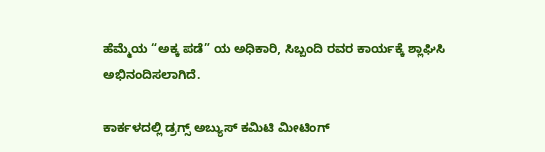ಹೆಮ್ಮೆಯ “ಅಕ್ಕ ಪಡೆ” ಯ ಅಧಿಕಾರಿ, ಸಿಬ್ಬಂದಿ ರವರ ಕಾರ್ಯಕ್ಕೆ ಶ್ಲಾಘಿಸಿ ಅಭಿನಂದಿಸಲಾಗಿದೆ.

ಕಾರ್ಕಳದಲ್ಲಿ ಡ್ರಗ್ಸ್ ಅಬ್ಯುಸ್ ಕಮಿಟಿ ಮೀಟಿಂಗ್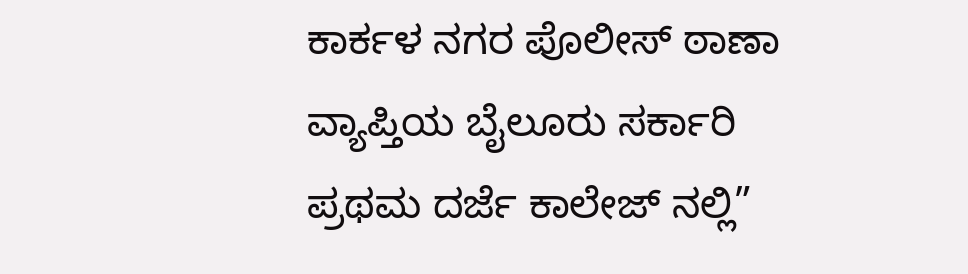ಕಾರ್ಕಳ ನಗರ ಪೊಲೀಸ್ ಠಾಣಾ ವ್ಯಾಪ್ತಿಯ ಬೈಲೂರು ಸರ್ಕಾರಿ ಪ್ರಥಮ ದರ್ಜೆ ಕಾಲೇಜ್ ನಲ್ಲಿ”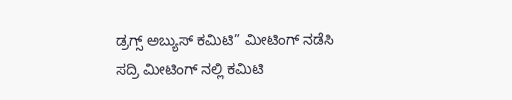ಡ್ರಗ್ಸ್ ಅಬ್ಯುಸ್ ಕಮಿಟಿ” ಮೀಟಿಂಗ್ ನಡೆಸಿ ಸದ್ರಿ ಮೀಟಿಂಗ್ ನಲ್ಲಿ ಕಮಿಟಿ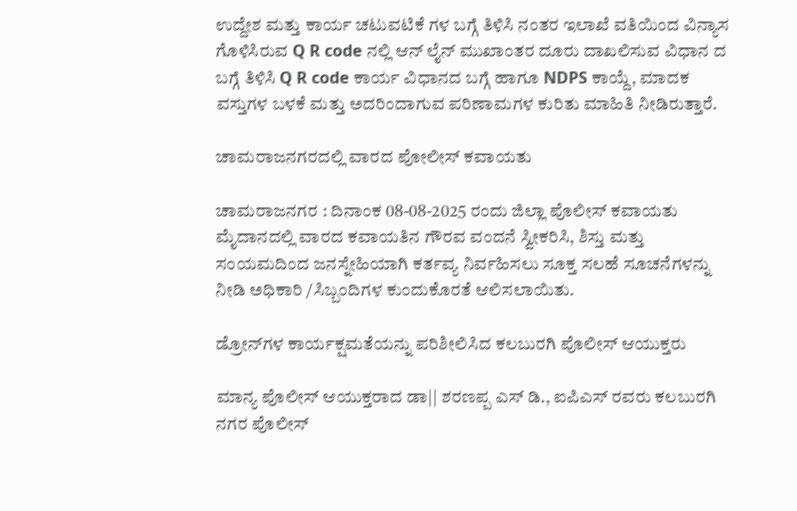ಉದ್ದೇಶ ಮತ್ತು ಕಾರ್ಯ ಚಟುವಟಿಕೆ ಗಳ ಬಗ್ಗೆ ತಿಳಿಸಿ ನಂತರ ಇಲಾಖೆ ವತಿಯಿಂದ ವಿನ್ಯಾಸ ಗೊಳಿಸಿರುವ Q R code ನಲ್ಲಿ ಆನ್ ಲೈನ್ ಮುಖಾಂತರ ದೂರು ದಾಖಲಿಸುವ ವಿಧಾನ ದ ಬಗ್ಗೆ ತಿಳಿಸಿ Q R code ಕಾರ್ಯ ವಿಧಾನದ ಬಗ್ಗೆ ಹಾಗೂ NDPS ಕಾಯ್ದೆ, ಮಾದಕ ವಸ್ತುಗಳ ಬಳಕೆ ಮತ್ತು ಅದರಿಂದಾಗುವ ಪರಿಣಾಮಗಳ ಕುರಿತು ಮಾಹಿತಿ ನೀಡಿರುತ್ತಾರೆ.

ಚಾಮರಾಜನಗರದಲ್ಲಿ ವಾರದ ಪೋಲೀಸ್ ಕವಾಯತು

ಚಾಮರಾಜನಗರ : ದಿನಾಂಕ 08-08-2025 ರಂದು ಜಿಲ್ಲಾ ಪೊಲೀಸ್ ಕವಾಯತು ಮೈದಾನದಲ್ಲಿ ವಾರದ ಕವಾಯತಿನ ಗೌರವ ವಂದನೆ ಸ್ವೀಕರಿಸಿ, ಶಿಸ್ತು ಮತ್ತು ಸಂಯಮದಿಂದ ಜನಸ್ನೇಹಿಯಾಗಿ ಕರ್ತವ್ಯ ನಿರ್ವಹಿಸಲು ಸೂಕ್ತ ಸಲಹೆ ಸೂಚನೆಗಳನ್ನು ನೀಡಿ ಅಧಿಕಾರಿ /ಸಿಬ್ಬಂದಿಗಳ ಕುಂದುಕೊರತೆ ಆಲಿಸಲಾಯಿತು.

ಡ್ರೋನ್‌ಗಳ ಕಾರ್ಯಕ್ಷಮತೆಯನ್ನು ಪರಿಶೀಲಿಸಿದ ಕಲಬುರಗಿ ಪೊಲೀಸ್ ಆಯುಕ್ತರು

ಮಾನ್ಯ ಪೊಲೀಸ್ ಆಯುಕ್ತರಾದ ಡಾ|| ಶರಣಪ್ಪ ಎಸ್ ಡಿ., ಐಪಿಎಸ್ ರವರು ಕಲಬುರಗಿ ನಗರ ಪೊಲೀಸ್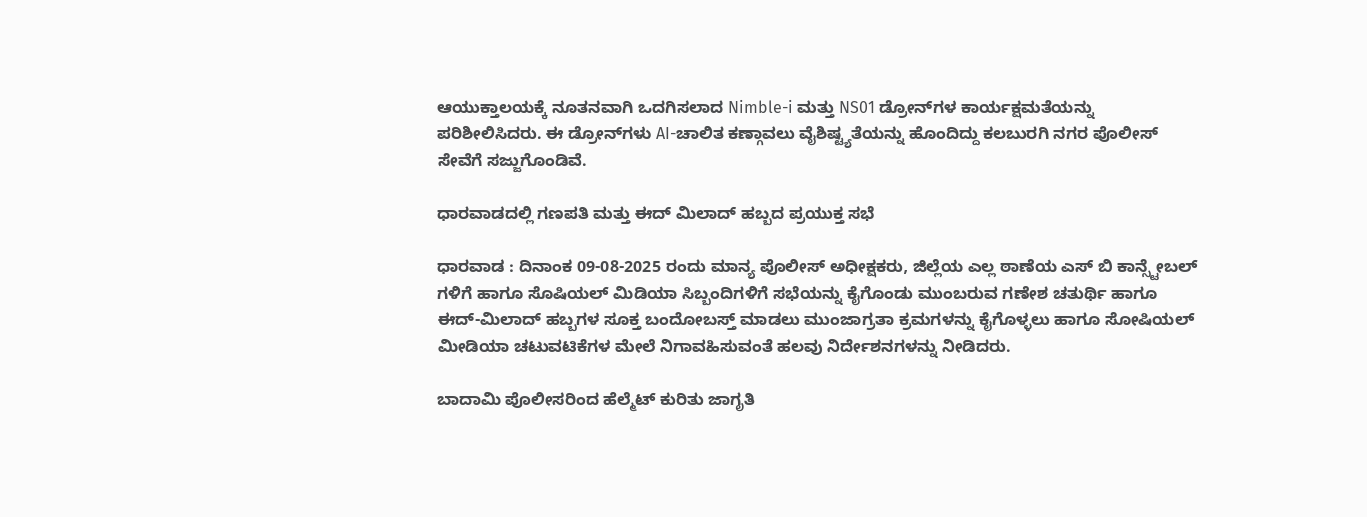ಆಯುಕ್ತಾಲಯಕ್ಕೆ ನೂತನವಾಗಿ ಒದಗಿಸಲಾದ Nimble-i ಮತ್ತು NS01 ಡ್ರೋನ್‌ಗಳ ಕಾರ್ಯಕ್ಷಮತೆಯನ್ನು ಪರಿಶೀಲಿಸಿದರು. ಈ ಡ್ರೋನ್‌ಗಳು AI-ಚಾಲಿತ ಕಣ್ಗಾವಲು ವೈಶಿಷ್ಟ್ಯತೆಯನ್ನು ಹೊಂದಿದ್ದು ಕಲಬುರಗಿ ನಗರ ಪೊಲೀಸ್ ಸೇವೆಗೆ ಸಜ್ಜುಗೊಂಡಿವೆ.

ಧಾರವಾಡದಲ್ಲಿ ಗಣಪತಿ ಮತ್ತು ಈದ್ ಮಿಲಾದ್ ಹಬ್ಬದ ಪ್ರಯುಕ್ತ ಸಭೆ

ಧಾರವಾಡ : ದಿನಾಂಕ 09-08-2025 ರಂದು ಮಾನ್ಯ ಪೊಲೀಸ್ ಅಧೀಕ್ಷಕರು, ಜಿಲ್ಲೆಯ ಎಲ್ಲ ಠಾಣೆಯ ಎಸ್‌ ಬಿ ಕಾನ್ಸ್ಟೇಬಲ್ ಗಳಿಗೆ ಹಾಗೂ ಸೊಷಿಯಲ್‌ ಮಿಡಿಯಾ ಸಿಬ್ಬಂದಿಗಳಿಗೆ ಸಭೆಯನ್ನು ಕೈಗೊಂಡು ಮುಂಬರುವ ಗಣೇಶ ಚತುರ್ಥಿ ಹಾಗೂ ಈದ್‌-ಮಿಲಾದ್‌ ಹಬ್ಬಗಳ ಸೂಕ್ತ ಬಂದೋಬಸ್ತ್ ಮಾಡಲು ಮುಂಜಾಗ್ರತಾ ಕ್ರಮಗಳನ್ನು ಕೈಗೊಳ್ಳಲು ಹಾಗೂ ಸೋಷಿಯಲ್ ಮೀಡಿಯಾ ಚಟುವಟಿಕೆಗಳ ಮೇಲೆ ನಿಗಾವಹಿಸುವಂತೆ ಹಲವು ನಿರ್ದೇಶನಗಳನ್ನು ನೀಡಿದರು.

ಬಾದಾಮಿ ಪೊಲೀಸರಿಂದ ಹೆಲ್ಮೆಟ್ ಕುರಿತು ಜಾಗೃತಿ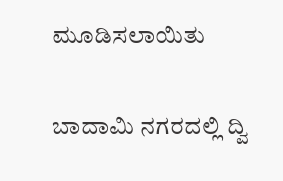ಮೂಡಿಸಲಾಯಿತು

ಬಾದಾಮಿ ನಗರದಲ್ಲಿ ದ್ವಿ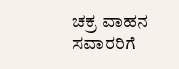ಚಕ್ರ ವಾಹನ ಸವಾರರಿಗೆ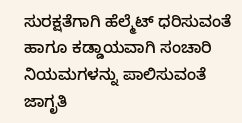ಸುರಕ್ಷತೆಗಾಗಿ ಹೆಲ್ಮೆಟ್ ಧರಿಸುವಂತೆ ಹಾಗೂ ಕಡ್ಡಾಯವಾಗಿ ಸಂಚಾರಿ ನಿಯಮಗಳನ್ನು ಪಾಲಿಸುವಂತೆ ಜಾಗೃತಿ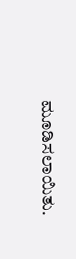ಮೂಡಿಸಲಾಯಿತು.